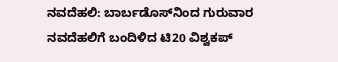ನವದೆಹಲಿ: ಬಾರ್ಬಡೊಸ್‌ನಿಂದ ಗುರುವಾರ ನವದೆಹಲಿಗೆ ಬಂದಿಳಿದ ಟಿ20 ವಿಶ್ವಕಪ್‌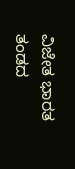ವಿಜೇತ ಭಾರತ ತಂಡದ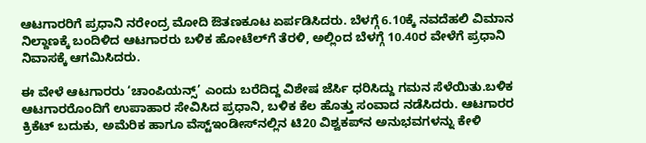ಆಟಗಾರರಿಗೆ ಪ್ರಧಾನಿ ನರೇಂದ್ರ ಮೋದಿ ಔತಣಕೂಟ ಏರ್ಪಡಿಸಿದರು. ಬೆಳಗ್ಗೆ 6.10ಕ್ಕೆ ನವದೆಹಲಿ ವಿಮಾನ ನಿಲ್ದಾಣಕ್ಕೆ ಬಂದಿಳಿದ ಆಟಗಾರರು ಬಳಿಕ ಹೋಟೆಲ್‌ಗೆ ತೆರಳಿ, ಅಲ್ಲಿಂದ ಬೆಳಗ್ಗೆ 10.40ರ ವೇಳೆಗೆ ಪ್ರಧಾನಿ ನಿವಾಸಕ್ಕೆ ಆಗಮಿಸಿದರು.

ಈ ವೇಳೆ ಆಟಗಾರರು ‘ಚಾಂಪಿಯನ್ಸ್‌’ ಎಂದು ಬರೆದಿದ್ದ ವಿಶೇಷ ಜೆರ್ಸಿ ಧರಿಸಿದ್ದು ಗಮನ ಸೆಳೆಯಿತು.ಬಳಿಕ ಆಟಗಾರರೊಂದಿಗೆ ಉಪಾಹಾರ ಸೇವಿಸಿದ ಪ್ರಧಾನಿ, ಬಳಿಕ ಕೆಲ ಹೊತ್ತು ಸಂವಾದ ನಡೆಸಿದರು. ಆಟಗಾರರ ಕ್ರಿಕೆಟ್‌ ಬದುಕು, ಅಮೆರಿಕ ಹಾಗೂ ವೆಸ್ಟ್‌ಇಂಡೀಸ್‌ನಲ್ಲಿನ ಟಿ20 ವಿಶ್ವಕಪ್‌ನ ಅನುಭವಗಳನ್ನು ಕೇಳಿ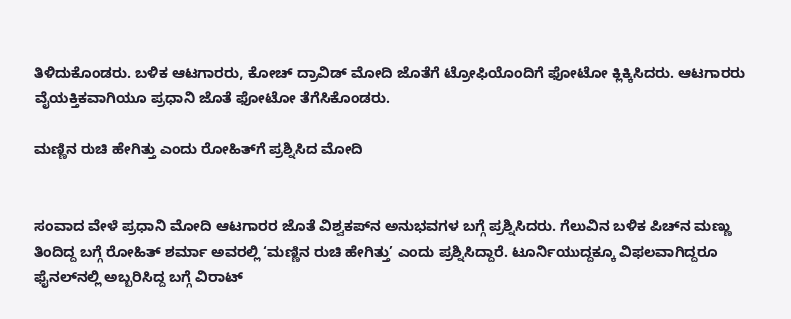ತಿಳಿದುಕೊಂಡರು. ಬಳಿಕ ಆಟಗಾರರು, ಕೋಚ್‌ ದ್ರಾವಿಡ್‌ ಮೋದಿ ಜೊತೆಗೆ ಟ್ರೋಫಿಯೊಂದಿಗೆ ಫೋಟೋ ಕ್ಲಿಕ್ಕಿಸಿದರು. ಆಟಗಾರರು ವೈಯಕ್ತಿಕವಾಗಿಯೂ ಪ್ರಧಾನಿ ಜೊತೆ ಫೋಟೋ ತೆಗೆಸಿಕೊಂಡರು.

ಮಣ್ಣಿನ ರುಚಿ ಹೇಗಿತ್ತು ಎಂದು ರೋಹಿತ್‌ಗೆ ಪ್ರಶ್ನಿಸಿದ ಮೋದಿ


ಸಂವಾದ ವೇಳೆ ಪ್ರಧಾನಿ ಮೋದಿ ಆಟಗಾರರ ಜೊತೆ ವಿಶ್ವಕಪ್‌ನ ಅನುಭವಗಳ ಬಗ್ಗೆ ಪ್ರಶ್ನಿಸಿದರು. ಗೆಲುವಿನ ಬಳಿಕ ಪಿಚ್‌ನ ಮಣ್ಣು ತಿಂದಿದ್ದ ಬಗ್ಗೆ ರೋಹಿತ್‌ ಶರ್ಮಾ ಅವರಲ್ಲಿ ‘ಮಣ್ಣಿನ ರುಚಿ ಹೇಗಿತ್ತು’ ಎಂದು ಪ್ರಶ್ನಿಸಿದ್ದಾರೆ. ಟೂರ್ನಿಯುದ್ದಕ್ಕೂ ವಿಫಲವಾಗಿದ್ದರೂ ಫೈನಲ್‌ನಲ್ಲಿ ಅಬ್ಬರಿಸಿದ್ದ ಬಗ್ಗೆ ವಿರಾಟ್‌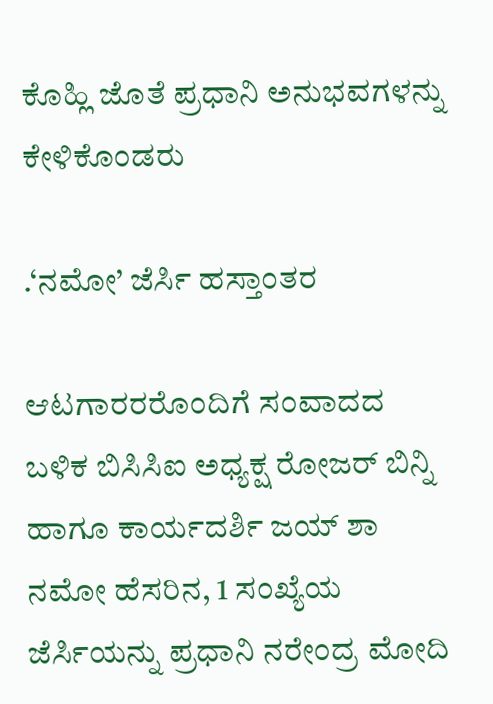ಕೊಹ್ಲಿ ಜೊತೆ ಪ್ರಧಾನಿ ಅನುಭವಗಳನ್ನು ಕೇಳಿಕೊಂಡರು

.‘ನಮೋ’ ಜೆರ್ಸಿ ಹಸ್ತಾಂತರ

ಆಟಗಾರರರೊಂದಿಗೆ ಸಂವಾದದ ಬಳಿಕ ಬಿಸಿಸಿಐ ಅಧ್ಯಕ್ಷ ರೋಜರ್‌ ಬಿನ್ನಿ ಹಾಗೂ ಕಾರ್ಯದರ್ಶಿ ಜಯ್‌ ಶಾ ನಮೋ ಹೆಸರಿನ, 1 ಸಂಖ್ಯೆಯ ಜೆರ್ಸಿಯನ್ನು ಪ್ರಧಾನಿ ನರೇಂದ್ರ ಮೋದಿ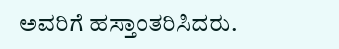ಅವರಿಗೆ ಹಸ್ತಾಂತರಿಸಿದರು.